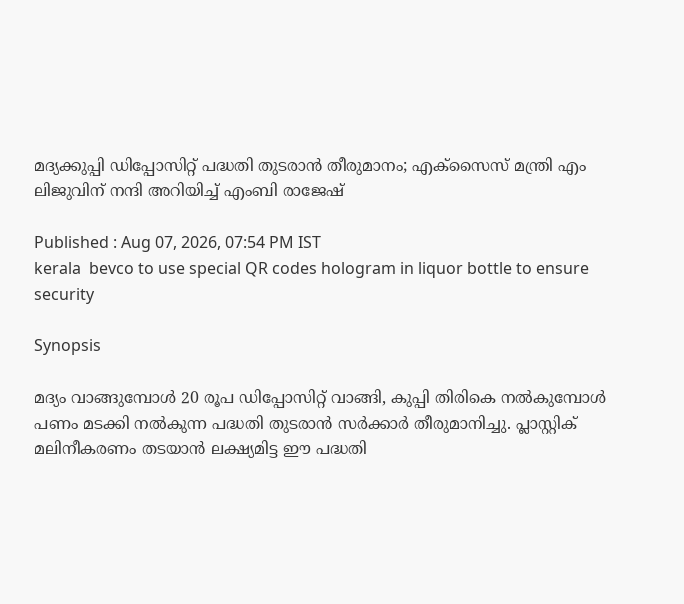മദ്യക്കുപ്പി ഡിപ്പോസിറ്റ് പദ്ധതി തുടരാൻ തീരുമാനം; എക്സൈസ് മന്ത്രി എം ലിജുവിന് നന്ദി അറിയിച്ച് എംബി രാജേഷ്

Published : Aug 07, 2026, 07:54 PM IST
kerala  bevco to use special QR codes hologram in liquor bottle to ensure security

Synopsis

മദ്യം വാങ്ങുമ്പോൾ 20 രൂപ ഡിപ്പോസിറ്റ് വാങ്ങി, കുപ്പി തിരികെ നൽകുമ്പോൾ പണം മടക്കി നൽകുന്ന പദ്ധതി തുടരാൻ സർക്കാർ തീരുമാനിച്ചു. പ്ലാസ്റ്റിക് മലിനീകരണം തടയാൻ ലക്ഷ്യമിട്ട ഈ പദ്ധതി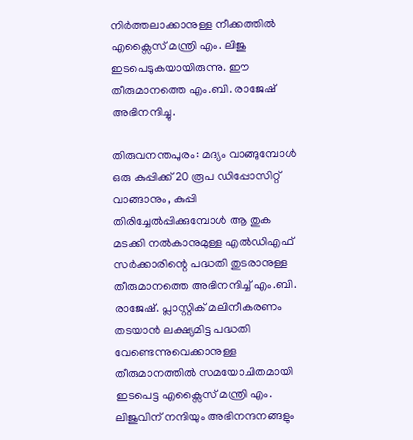നിർത്തലാക്കാനുള്ള നീക്കത്തിൽ എക്സൈസ് മന്ത്രി എം. ലിജു ഇടപെടുകയായിരുന്നു. ഈ തീരുമാനത്തെ എം.ബി. രാജേഷ് അഭിനന്ദിച്ചു.

തിരുവനന്തപുരം: മദ്യം വാങ്ങുമ്പോൾ ഒരു കുപ്പിക്ക് 20 രൂപ ഡിപ്പോസിറ്റ് വാങ്ങാനും, കുപ്പി തിരിച്ചേൽപ്പിക്കുമ്പോൾ ആ തുക മടക്കി നൽകാനുമുള്ള എൽഡിഎഫ് സർക്കാരിന്റെ പദ്ധതി തുടരാനുള്ള തീരുമാനത്തെ അഭിനന്ദിച്ച് എം.ബി. രാജേഷ്. പ്ലാസ്റ്റിക് മലിനീകരണം തടയാൻ ലക്ഷ്യമിട്ട പദ്ധതി വേണ്ടെന്നുവെക്കാനുള്ള തീരുമാനത്തിൽ സമയോചിതമായി ഇടപെട്ട എക്സൈസ് മന്ത്രി എം. ലിജുവിന് നന്ദിയും അഭിനന്ദനങ്ങളും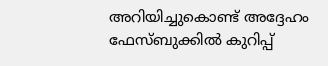അറിയിച്ചുകൊണ്ട് അദ്ദേഹം ഫേസ്ബുക്കിൽ കുറിപ്പ്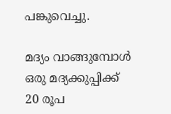പങ്കുവെച്ചു.

മദ്യം വാങ്ങുമ്പോൾ ഒരു മദ്യക്കുപ്പിക്ക് 20 രൂപ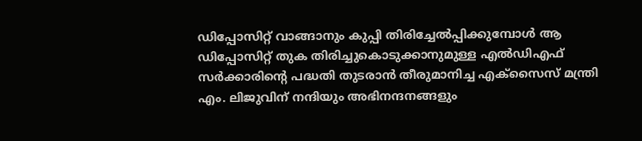ഡിപ്പോസിറ്റ് വാങ്ങാനും കുപ്പി തിരിച്ചേൽപ്പിക്കുമ്പോൾ ആ ഡിപ്പോസിറ്റ് തുക തിരിച്ചുകൊടുക്കാനുമുള്ള എൽഡിഎഫ് സർക്കാരിന്റെ പദ്ധതി തുടരാൻ തീരുമാനിച്ച എക്സൈസ് മന്ത്രി എം. ലിജുവിന് നന്ദിയും അഭിനന്ദനങ്ങളും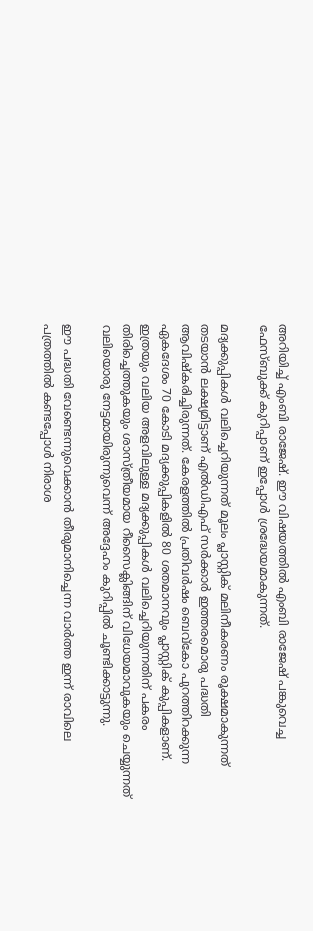അറിയിച്ച് എംബി രാജേഷ്. ഈ വിഷയത്തിൽ എംബി രാജേഷ് പങ്കുവെച്ച ഫേസ്ബുക്ക് കുറിപ്പാണ് ഇപ്പോൾ ശ്രദ്ധേയമാകുന്നത്.

മദ്യക്കുപ്പികൾ വലിച്ചെറിയുന്നത് മൂലം പ്ലാസ്റ്റിക് മലിനീകരണം രൂക്ഷമാകുന്നത് തടയാൻ ലക്ഷ്യമിട്ടാണ് എൽഡിഎഫ് സർക്കാർ ഇത്തരമൊരു പദ്ധതി ആവിഷ്കരിച്ചിരുന്നത്. കേരളത്തിൽ പ്രതിവർഷം ബെവ്കോ പുറത്തിറക്കുന്ന ഏകദേശം 70 കോടി മദ്യക്കുപ്പികളിൽ 80 ശതമാനവും പ്ലാസ്റ്റിക് കുപ്പികളാണ്. ഇത്രയും വലിയ അളവിലുള്ള മദ്യക്കുപ്പികൾ വലിച്ചെറിയുന്നതിന് പകരം തിരിച്ചെത്തുകയും ശാസ്ത്രീയമായ റീസൈക്ലിങ്ങിന് വിധേയമാവുകയും ചെയ്യുന്നത് വലിയൊരു നേട്ടമായിരുന്നുവെന്ന് അദ്ദേഹം കുറിപ്പിൽ ചൂണ്ടിക്കാട്ടുന്നു.

ഈ പദ്ധതി വേണ്ടെന്നുവെക്കാൻ തീരുമാനിച്ചെന്ന വാർത്ത ഇന്ന് രാവിലെ പത്രത്തിൽ കണ്ടപ്പോൾ നിരാശ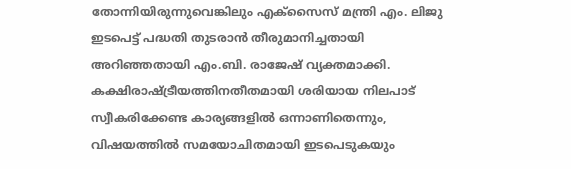തോന്നിയിരുന്നുവെങ്കിലും എക്സൈസ് മന്ത്രി എം. ലിജു ഇടപെട്ട് പദ്ധതി തുടരാൻ തീരുമാനിച്ചതായി അറിഞ്ഞതായി എം.ബി. രാജേഷ് വ്യക്തമാക്കി. കക്ഷിരാഷ്ട്രീയത്തിനതീതമായി ശരിയായ നിലപാട് സ്വീകരിക്കേണ്ട കാര്യങ്ങളിൽ ഒന്നാണിതെന്നും, വിഷയത്തിൽ സമയോചിതമായി ഇടപെടുകയും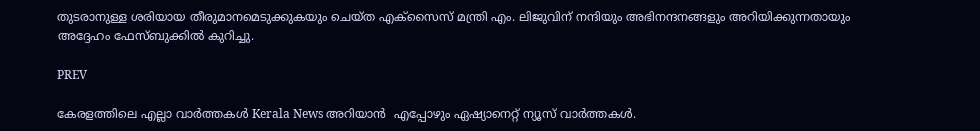തുടരാനുള്ള ശരിയായ തീരുമാനമെടുക്കുകയും ചെയ്ത എക്സൈസ് മന്ത്രി എം. ലിജുവിന് നന്ദിയും അഭിനന്ദനങ്ങളും അറിയിക്കുന്നതായും അദ്ദേഹം ഫേസ്ബുക്കിൽ കുറിച്ചു.

PREV

കേരളത്തിലെ എല്ലാ വാർത്തകൾ Kerala News അറിയാൻ  എപ്പോഴും ഏഷ്യാനെറ്റ് ന്യൂസ് വാർത്തകൾ.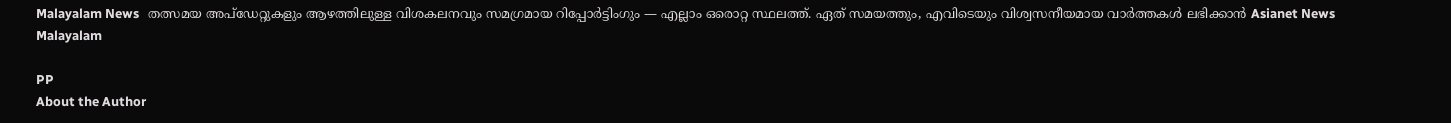Malayalam News   തത്സമയ അപ്‌ഡേറ്റുകളും ആഴത്തിലുള്ള വിശകലനവും സമഗ്രമായ റിപ്പോർട്ടിംഗും — എല്ലാം ഒരൊറ്റ സ്ഥലത്ത്. ഏത് സമയത്തും, എവിടെയും വിശ്വസനീയമായ വാർത്തകൾ ലഭിക്കാൻ Asianet News Malayalam

PP
About the Author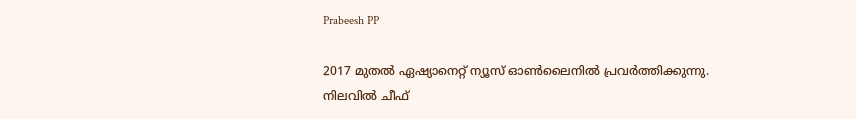Prabeesh PP

2017 മുതല്‍ ഏഷ്യാനെറ്റ് ന്യൂസ് ഓണ്‍ലൈനില്‍ പ്രവര്‍ത്തിക്കുന്നു. നിലവില്‍ ചീഫ്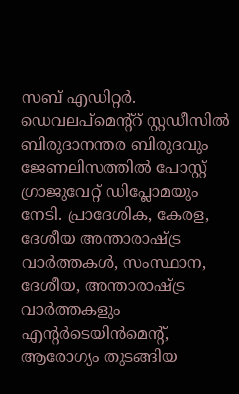സബ് എഡിറ്റര്‍. ഡെവലപ്മെന്റ്റ് സ്റ്റഡീസിൽ ബിരുദാനന്തര ബിരുദവും ജേണലിസത്തില്‍ പോസ്റ്റ് ഗ്രാജുവേറ്റ് ഡിപ്ലോമയും നേടി. പ്രാദേശിക, കേരള, ദേശീയ അന്താരാഷ്ട്ര വാർത്തകൾ, സംസ്ഥാന, ദേശീയ, അന്താരാഷ്ട്ര വാര്‍ത്തകളും എന്റര്‍ടെയിന്‍മെന്റ്, ആരോഗ്യം തുടങ്ങിയ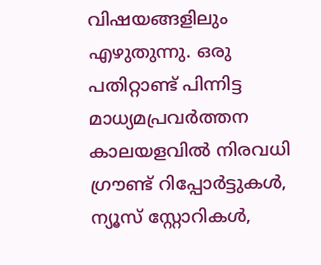വിഷയങ്ങളിലും എഴുതുന്നു. ഒരു പതിറ്റാണ്ട് പിന്നിട്ട മാധ്യമപ്രവര്‍ത്തന കാലയളവില്‍ നിരവധി ഗ്രൗണ്ട് റിപ്പോര്‍ട്ടുകള്‍, ന്യൂസ് സ്റ്റോറികള്‍,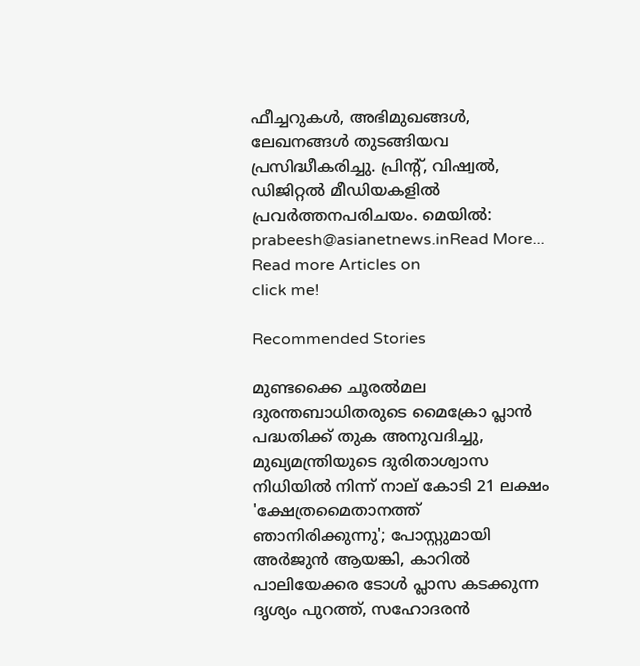ഫീച്ചറുകള്‍, അഭിമുഖങ്ങള്‍, ലേഖനങ്ങള്‍ തുടങ്ങിയവ പ്രസിദ്ധീകരിച്ചു. പ്രിന്റ്, വിഷ്വല്‍, ഡിജിറ്റല്‍ മീഡിയകളില്‍ പ്രവര്‍ത്തനപരിചയം. മെയില്‍: prabeesh@asianetnews.inRead More...
Read more Articles on
click me!

Recommended Stories

മുണ്ടക്കൈ ചൂരൽമല ദുരന്തബാധിതരുടെ മൈക്രോ പ്ലാൻ പദ്ധതിക്ക് തുക അനുവദിച്ചു, മുഖ്യമന്ത്രിയുടെ ദുരിതാശ്വാസ നിധിയിൽ നിന്ന് നാല് കോടി 21 ലക്ഷം
'ക്ഷേത്രമൈതാനത്ത് ഞാനിരിക്കുന്നു'; പോസ്റ്റുമായി അർജുൻ ആയങ്കി, കാറിൽ പാലിയേക്കര ടോൾ പ്ലാസ കടക്കുന്ന ദൃശ്യം പുറത്ത്, സഹോദരൻ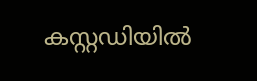കസ്റ്റഡിയിൽ